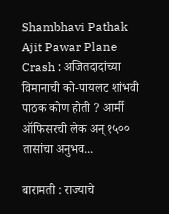Shambhavi Pathak Ajit Pawar Plane Crash : अजितदादांच्या विमानाची को-पायलट शांभवी पाठक कोण होती ? आर्मी ऑफिसरची लेक अन् १५०० तासांचा अनुभव...

बारामती : राज्याचे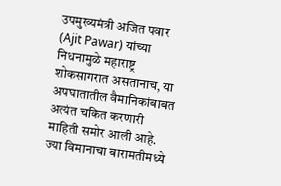उपमुख्यमंत्री अजित पवार (Ajit Pawar) यांच्या निधनामुळे महाराष्ट्र शोकसागरात असतानाच, या अपघातातील वैमानिकांबाबत अत्यंत चकित करणारी माहिती समोर आली आहे. ज्या विमानाचा बारामतीमध्ये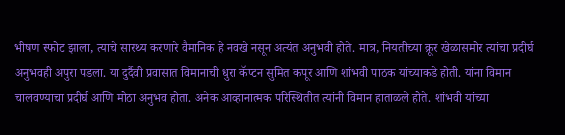भीषण स्फोट झाला, त्याचे सारथ्य करणारे वैमानिक हे नवखे नसून अत्यंत अनुभवी होते. मात्र, नियतीच्या क्रूर खेळासमोर त्यांचा प्रदीर्घ अनुभवही अपुरा पडला. या दुर्दैवी प्रवासात विमानाची धुरा कॅप्टन सुमित कपूर आणि शांभवी पाठक यांच्याकडे होती. यांना विमान चालवण्याचा प्रदीर्घ आणि मोठा अनुभव होता. अनेक आव्हानात्मक परिस्थितीत त्यांनी विमान हाताळले होते. शांभवी यांच्या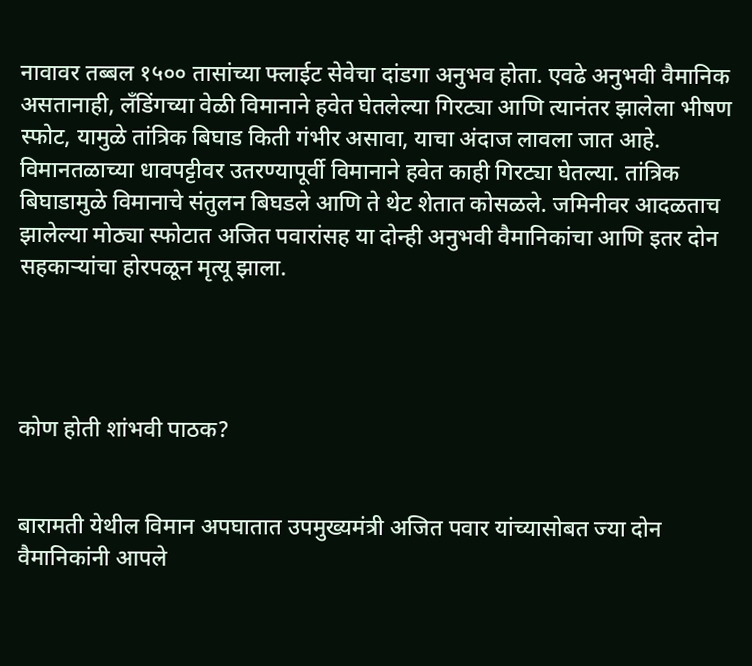नावावर तब्बल १५०० तासांच्या फ्लाईट सेवेचा दांडगा अनुभव होता. एवढे अनुभवी वैमानिक असतानाही, लँडिंगच्या वेळी विमानाने हवेत घेतलेल्या गिरट्या आणि त्यानंतर झालेला भीषण स्फोट, यामुळे तांत्रिक बिघाड किती गंभीर असावा, याचा अंदाज लावला जात आहे. विमानतळाच्या धावपट्टीवर उतरण्यापूर्वी विमानाने हवेत काही गिरट्या घेतल्या. तांत्रिक बिघाडामुळे विमानाचे संतुलन बिघडले आणि ते थेट शेतात कोसळले. जमिनीवर आदळताच झालेल्या मोठ्या स्फोटात अजित पवारांसह या दोन्ही अनुभवी वैमानिकांचा आणि इतर दोन सहकाऱ्यांचा होरपळून मृत्यू झाला.




कोण होती शांभवी पाठक?


बारामती येथील विमान अपघातात उपमुख्यमंत्री अजित पवार यांच्यासोबत ज्या दोन वैमानिकांनी आपले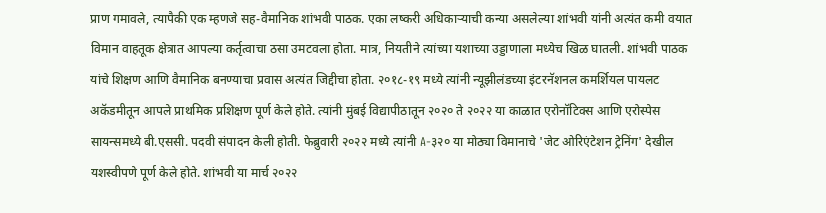प्राण गमावले, त्यापैकी एक म्हणजे सह-वैमानिक शांभवी पाठक. एका लष्करी अधिकाऱ्याची कन्या असलेल्या शांभवी यांनी अत्यंत कमी वयात विमान वाहतूक क्षेत्रात आपल्या कर्तृत्वाचा ठसा उमटवला होता. मात्र, नियतीने त्यांच्या यशाच्या उड्डाणाला मध्येच खिळ घातली. शांभवी पाठक यांचे शिक्षण आणि वैमानिक बनण्याचा प्रवास अत्यंत जिद्दीचा होता. २०१८-१९ मध्ये त्यांनी न्यूझीलंडच्या इंटरनॅशनल कमर्शियल पायलट अकॅडमीतून आपले प्राथमिक प्रशिक्षण पूर्ण केले होते. त्यांनी मुंबई विद्यापीठातून २०२० ते २०२२ या काळात एरोनॉटिक्स आणि एरोस्पेस सायन्समध्ये बी.एससी. पदवी संपादन केली होती. फेब्रुवारी २०२२ मध्ये त्यांनी A-३२० या मोठ्या विमानाचे 'जेट ओरिएंटेशन ट्रेनिंग' देखील यशस्वीपणे पूर्ण केले होते. शांभवी या मार्च २०२२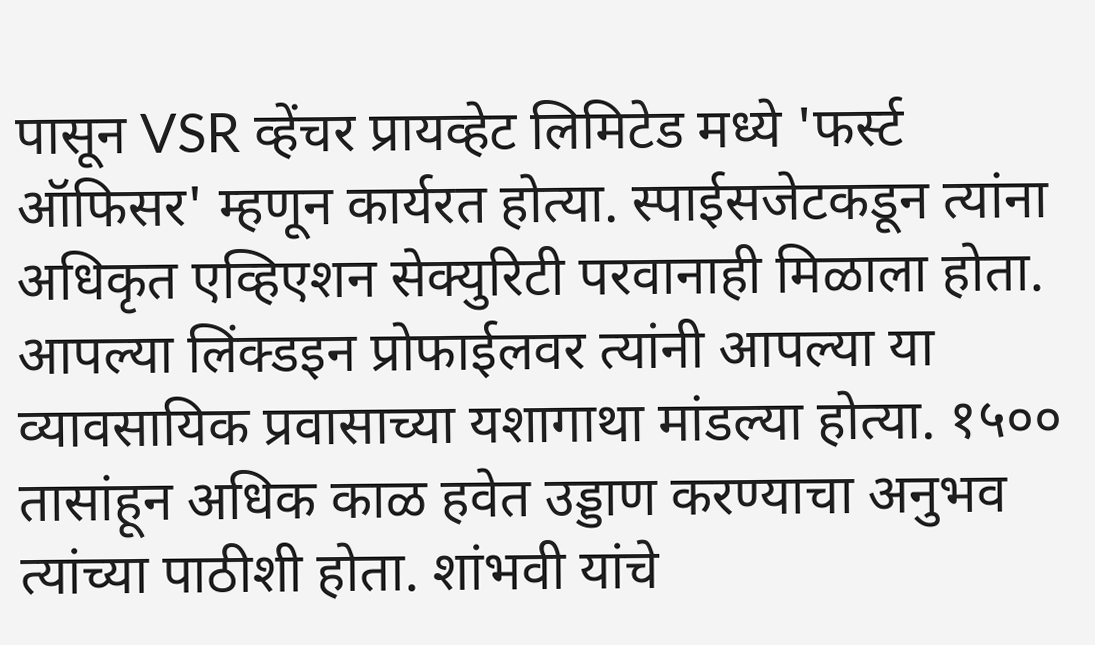पासून VSR व्हेंचर प्रायव्हेट लिमिटेड मध्ये 'फर्स्ट ऑफिसर' म्हणून कार्यरत होत्या. स्पाईसजेटकडून त्यांना अधिकृत एव्हिएशन सेक्युरिटी परवानाही मिळाला होता. आपल्या लिंक्डइन प्रोफाईलवर त्यांनी आपल्या या व्यावसायिक प्रवासाच्या यशागाथा मांडल्या होत्या. १५०० तासांहून अधिक काळ हवेत उड्डाण करण्याचा अनुभव त्यांच्या पाठीशी होता. शांभवी यांचे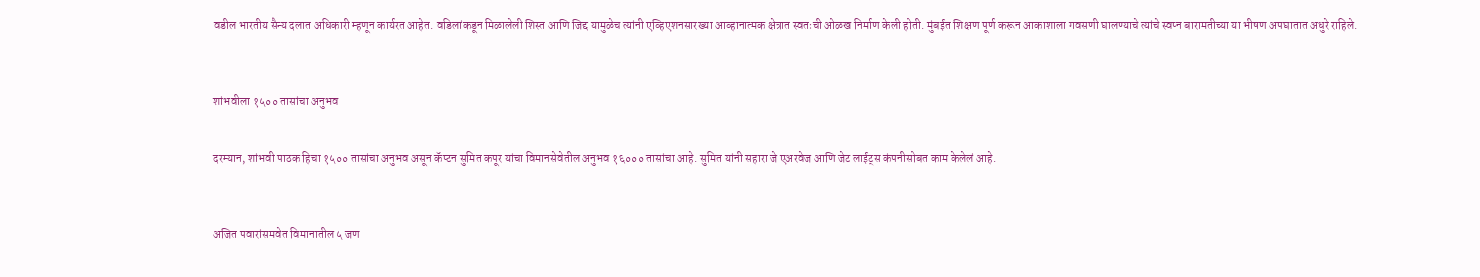वडील भारतीय सैन्य दलात अधिकारी म्हणून कार्यरत आहेत. वडिलांकडून मिळालेली शिस्त आणि जिद्द यामुळेच त्यांनी एव्हिएशनसारख्या आव्हानात्मक क्षेत्रात स्वतःची ओळख निर्माण केली होती. मुंबईत शिक्षण पूर्ण करून आकाशाला गवसणी घालण्याचे त्यांचे स्वप्न बारामतीच्या या भीषण अपघातात अधुरे राहिले.



शांभवीला १५०० तासांचा अनुभव


दरम्यान, शांभवी पाठक हिचा १५०० तासांचा अनुभव असून कॅप्टन सुमित कपूर यांचा विमानसेवेतील अनुभव १६००० तासांचा आहे. सुमित यांनी सहारा जे एअरवेज आणि जेट लाईट्स कंपनीसोबत काम केलेलं आहे.



अजित पवारांसमवेत विमानातील ५ जण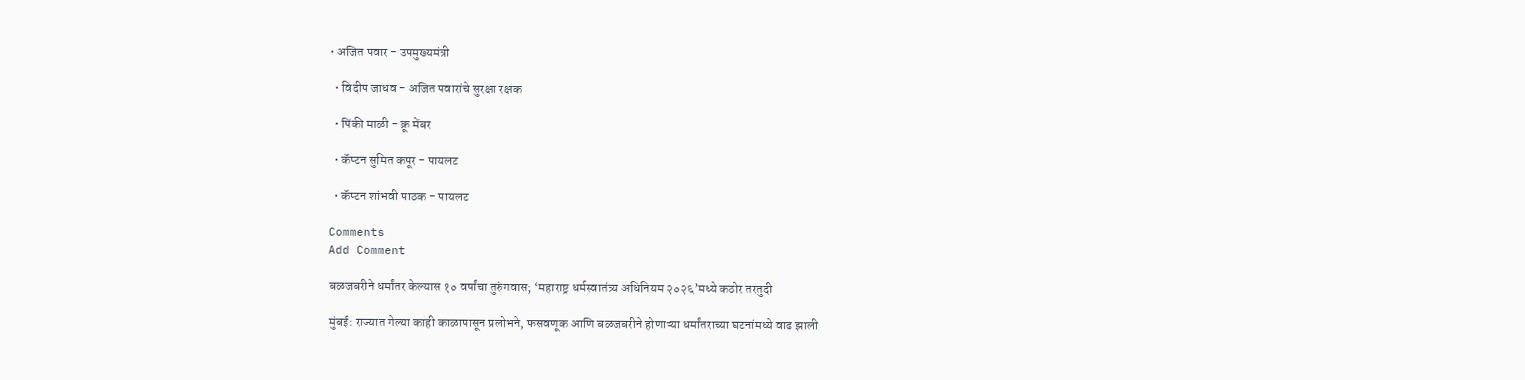• अजित पवार - उपमुख्यमंत्री

  • विदीप जाधव - अजित पवारांचे सुरक्षा रक्षक

  • पिंकी माळी - क्रू मेंबर

  • कॅप्टन सुमित कपूर - पायलट

  • कॅप्टन शांभवी पाठक - पायलट

Comments
Add Comment

बळजबरीने धर्मांतर केल्यास १० वर्षांचा तुरुंगवास; ‘महाराष्ट्र धर्मस्वातंत्र्य अधिनियम २०२६’मध्ये कठोर तरतुदी

मुंबई: राज्यात गेल्या काही काळापासून प्रलोभने, फसवणूक आणि बळजबरीने होणाऱ्या धर्मांतराच्या घटनांमध्ये वाढ झाली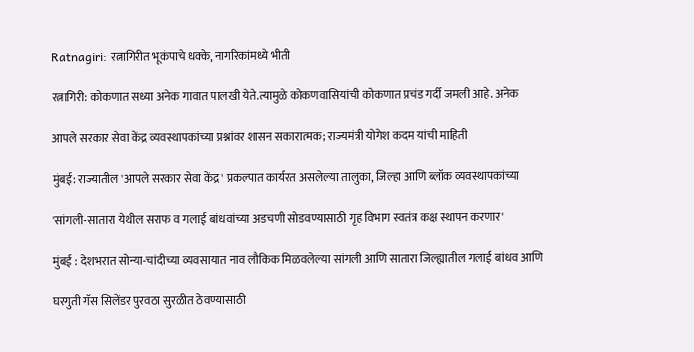Ratnagiri: रत्नागिरीत भूकंपाचे धक्के, नागरिकांमध्ये भीती

रत्नागिरी: कोकणात सध्या अनेक गावात पालखी येते.त्यामुळे कोकणवासियांची कोकणात प्रचंड गर्दी जमली आहे. अनेक

आपले सरकार सेवा केंद्र व्यवस्थापकांच्या प्रश्नांवर शासन सकारात्मक; राज्यमंत्री योगेश कदम यांची माहिती

मुंबई: राज्यातील 'आपले सरकार सेवा केंद्र' प्रकल्पात कार्यरत असलेल्या तालुका, जिल्हा आणि ब्लॉक व्यवस्थापकांच्या

'सांगली-सातारा येथील सराफ व गलाई बांधवांच्या अडचणी सोडवण्यासाठी गृह विभाग स्वतंत्र कक्ष स्थापन करणार'

मुंबई : देशभरात सोन्या-चांदीच्या व्यवसायात नाव लौकिक मिळवलेल्या सांगली आणि सातारा जिल्ह्यातील गलाई बांधव आणि

घरगुती गॅस सिलेंडर पुरवठा सुरळीत ठेवण्यासाठी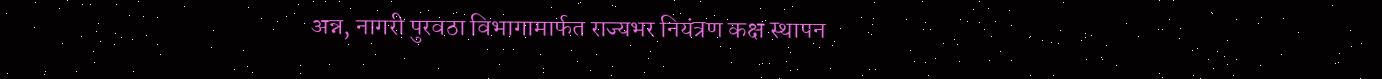अन्न, नागरी पुरवठा विभागामार्फत राज्यभर नियंत्रण कक्ष स्थापन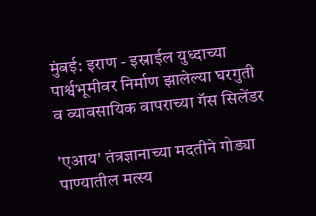मुंबई: इराण - इस्राईल युध्दाच्या पार्श्वभूमीवर निर्माण झालेल्या घरगुती व व्यावसायिक वापराच्या गॅस सिलेंडर

'एआय' तंत्रज्ञानाच्या मदतीने गोड्या पाण्यातील मत्स्य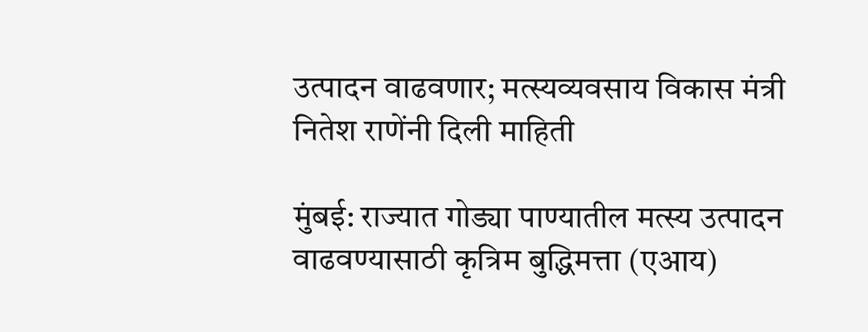उत्पादन वाढवणार; मत्स्यव्यवसाय विकास मंत्री नितेश राणेंनी दिली माहिती

मुंबई: राज्यात गोड्या पाण्यातील मत्स्य उत्पादन वाढवण्यासाठी कृत्रिम बुद्धिमत्ता (एआय)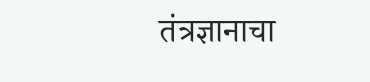तंत्रज्ञानाचा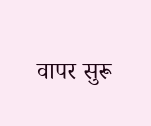वापर सुरू